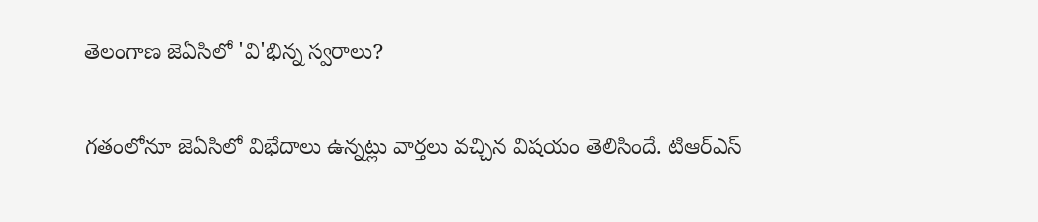తెలంగాణ జెఏసిలో 'వి'భిన్న స్వరాలు?

గతంలోనూ జెఏసిలో విభేదాలు ఉన్నట్లు వార్తలు వచ్చిన విషయం తెలిసిందే. టిఆర్ఎస్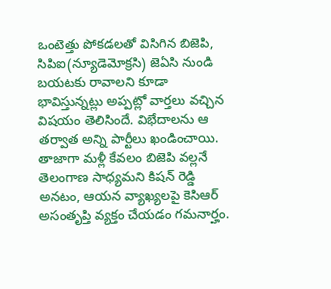ఒంటెత్తు పోకడలతో విసిగిన బిజెపి, సిపిఐ(న్యూడెమోక్రసి) జెఏసి నుండి బయటకు రావాలని కూడా భావిస్తున్నట్లు అప్పట్లో వార్తలు వచ్చిన విషయం తెలిసిందే. విభేదాలను ఆ తర్వాత అన్ని పార్టీలు ఖండించాయి. తాజాగా మళ్లీ కేవలం బిజెపి వల్లనే తెలంగాణ సాధ్యమని కిషన్ రెడ్డి అనటం, ఆయన వ్యాఖ్యలపై కెసిఆర్ అసంతృప్తి వ్యక్తం చేయడం గమనార్హం.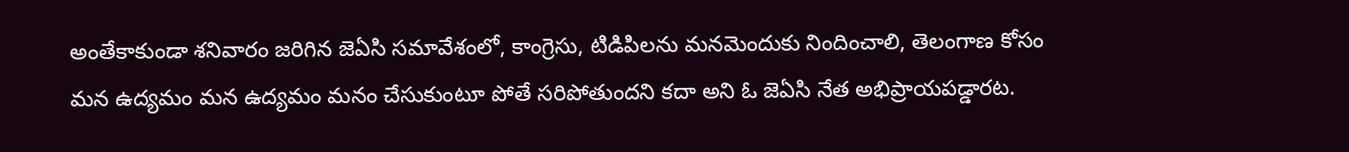అంతేకాకుండా శనివారం జరిగిన జెఏసి సమావేశంలో, కాంగ్రెసు, టిడిపిలను మనమెందుకు నిందించాలి, తెలంగాణ కోసం మన ఉద్యమం మన ఉద్యమం మనం చేసుకుంటూ పోతే సరిపోతుందని కదా అని ఓ జెఏసి నేత అభిప్రాయపడ్డారట.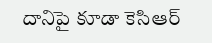దానిపై కూడా కెసిఆర్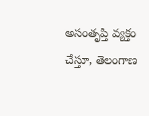అసంతృప్తి వ్యక్తం చేస్తూ, తెలంగాణ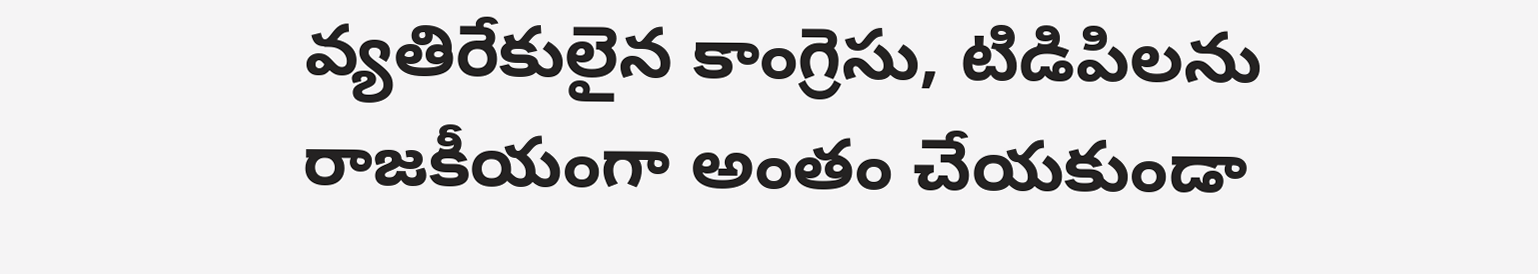వ్యతిరేకులైన కాంగ్రెసు, టిడిపిలను రాజకీయంగా అంతం చేయకుండా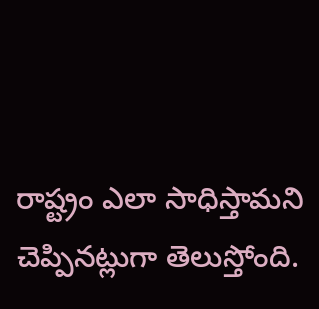రాష్ట్రం ఎలా సాధిస్తామని చెప్పినట్లుగా తెలుస్తోంది.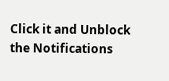Click it and Unblock the Notifications